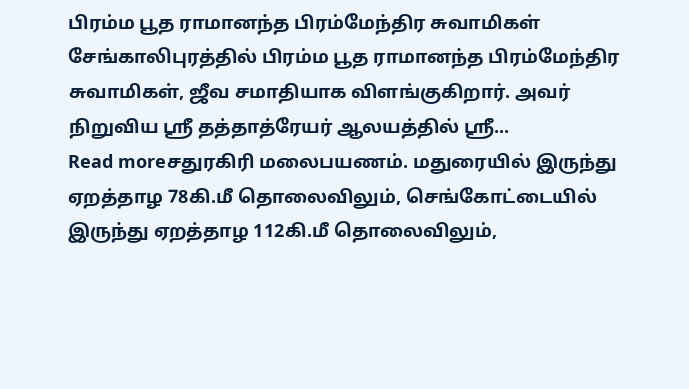பிரம்ம பூத ராமானந்த பிரம்மேந்திர சுவாமிகள் சேங்காலிபுரத்தில் பிரம்ம பூத ராமானந்த பிரம்மேந்திர சுவாமிகள், ஜீவ சமாதியாக விளங்குகிறார். அவர் நிறுவிய ஸ்ரீ தத்தாத்ரேயர் ஆலயத்தில் ஸ்ரீ...
Read moreசதுரகிரி மலைபயணம். மதுரையில் இருந்து ஏறத்தாழ 78கி.மீ தொலைவிலும், செங்கோட்டையில் இருந்து ஏறத்தாழ 112கி.மீ தொலைவிலும்,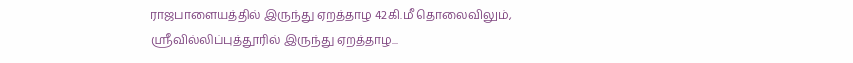ராஜபாளையத்தில் இருந்து ஏறத்தாழ 42கி.மீ தொலைவிலும், ஸ்ரீவில்லிப்புத்தூரில் இருந்து ஏறத்தாழ...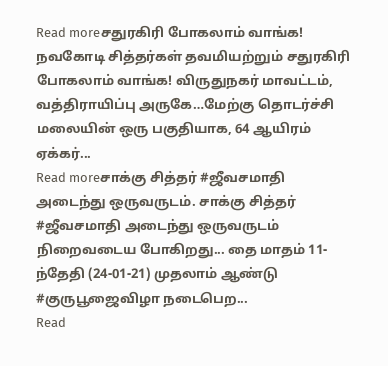Read moreசதுரகிரி போகலாம் வாங்க! நவகோடி சித்தர்கள் தவமியற்றும் சதுரகிரி போகலாம் வாங்க! விருதுநகர் மாவட்டம், வத்திராயிப்பு அருகே…மேற்கு தொடர்ச்சி மலையின் ஒரு பகுதியாக, 64 ஆயிரம் ஏக்கர்...
Read moreசாக்கு சித்தர் #ஜீவசமாதி அடைந்து ஒருவருடம். சாக்கு சித்தர் #ஜீவசமாதி அடைந்து ஒருவருடம் நிறைவடைய போகிறது... தை மாதம் 11-ந்தேதி (24-01-21) முதலாம் ஆண்டு #குருபூஜைவிழா நடைபெற...
Read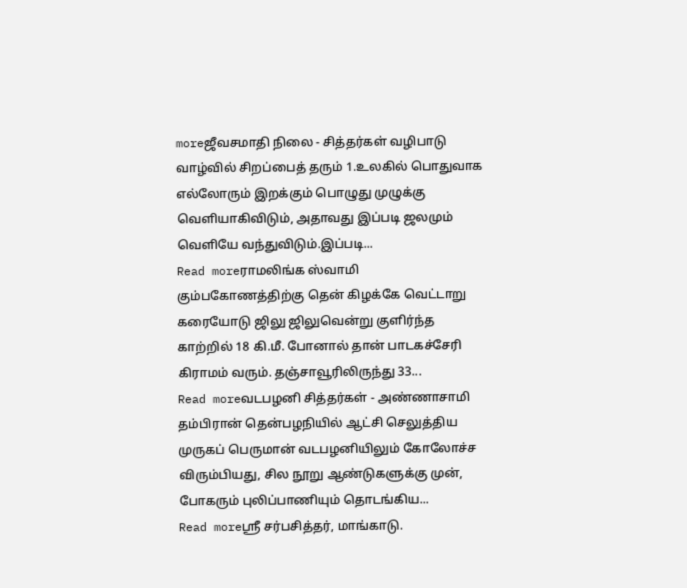moreஜீவசமாதி நிலை - சித்தர்கள் வழிபாடு வாழ்வில் சிறப்பைத் தரும் 1.உலகில் பொதுவாக எல்லோரும் இறக்கும் பொழுது முழுக்கு வெளியாகிவிடும், அதாவது இப்படி ஜலமும் வெளியே வந்துவிடும்.இப்படி...
Read moreராமலிங்க ஸ்வாமி கும்பகோணத்திற்கு தென் கிழக்கே வெட்டாறு கரையோடு ஜிலு ஜிலுவென்று குளிர்ந்த காற்றில் 18 கி.மீ. போனால் தான் பாடகச்சேரி கிராமம் வரும். தஞ்சாவூரிலிருந்து 33...
Read moreவடபழனி சித்தர்கள் - அண்ணாசாமி தம்பிரான் தென்பழநியில் ஆட்சி செலுத்திய முருகப் பெருமான் வடபழனியிலும் கோலோச்ச விரும்பியது, சில நூறு ஆண்டுகளுக்கு முன், போகரும் புலிப்பாணியும் தொடங்கிய...
Read moreஸ்ரீ சர்பசித்தர், மாங்காடு.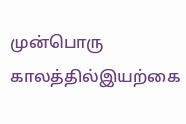முன்பொரு காலத்தில்இயற்கை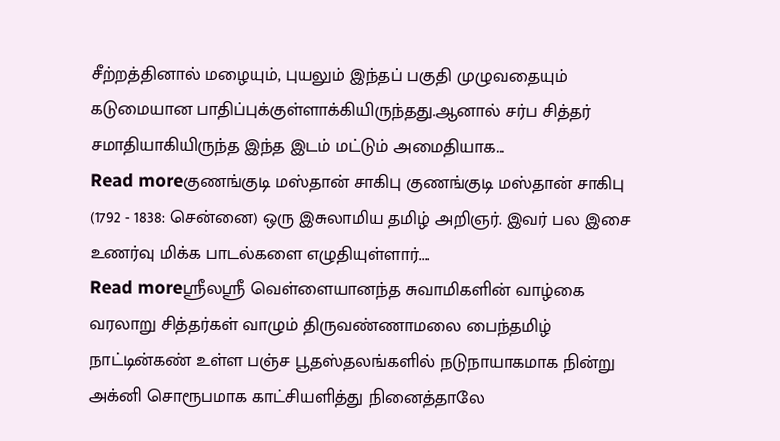சீற்றத்தினால் மழையும், புயலும் இந்தப் பகுதி முழுவதையும் கடுமையான பாதிப்புக்குள்ளாக்கியிருந்தது.ஆனால் சர்ப சித்தர் சமாதியாகியிருந்த இந்த இடம் மட்டும் அமைதியாக...
Read moreகுணங்குடி மஸ்தான் சாகிபு குணங்குடி மஸ்தான் சாகிபு (1792 - 1838: சென்னை) ஒரு இசுலாமிய தமிழ் அறிஞர். இவர் பல இசை உணர்வு மிக்க பாடல்களை எழுதியுள்ளார்....
Read moreஸ்ரீலஸ்ரீ வெள்ளையானந்த சுவாமிகளின் வாழ்கை வரலாறு சித்தர்கள் வாழும் திருவண்ணாமலை பைந்தமிழ் நாட்டின்கண் உள்ள பஞ்ச பூதஸ்தலங்களில் நடுநாயாகமாக நின்று அக்னி சொரூபமாக காட்சியளித்து நினைத்தாலே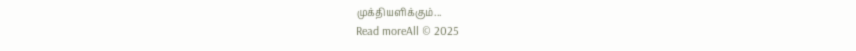முக்தியளிக்கும்...
Read moreAll © 2025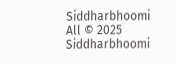Siddharbhoomi
All © 2025 Siddharbhoomi